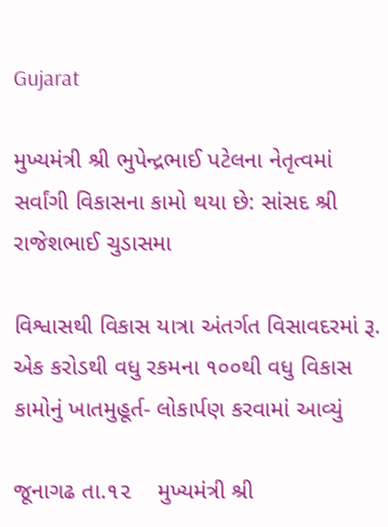Gujarat

મુખ્યમંત્રી શ્રી ભુપેન્દ્રભાઈ પટેલના નેતૃત્વમાં સર્વાંગી વિકાસના કામો થયા છે: સાંસદ શ્રી રાજેશભાઈ ચુડાસમા

વિશ્વાસથી વિકાસ યાત્રા અંતર્ગત વિસાવદરમાં રૂ. એક કરોડથી વધુ રકમના ૧૦૦થી વધુ વિકાસ કામોનું ખાતમુહૂર્ત- લોકાર્પણ કરવામાં આવ્યું

જૂનાગઢ તા.૧૨    મુખ્યમંત્રી શ્રી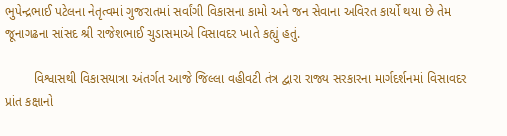ભુપેન્દ્રભાઈ પટેલના નેતૃત્વમાં ગુજરાતમાં સર્વાંગી વિકાસના કામો અને જન સેવાના અવિરત કાર્યો થયા છે તેમ જૂનાગઢના સાંસદ શ્રી રાજેશભાઈ ચુડાસમાએ વિસાવદર ખાતે કહ્યું હતું.

        વિશ્વાસથી વિકાસયાત્રા અંતર્ગત આજે જિલ્લા વહીવટી તંત્ર દ્વારા રાજ્ય સરકારના માર્ગદર્શનમાં વિસાવદર પ્રાંત કક્ષાનો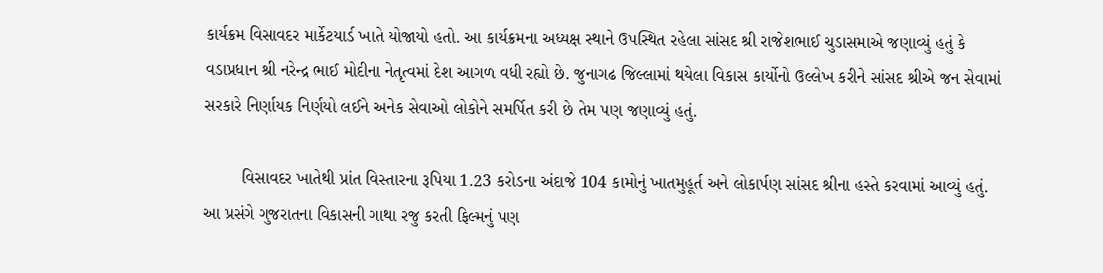કાર્યક્રમ વિસાવદર માર્કેટયાર્ડ ખાતે યોજાયો હતો. આ કાર્યક્રમના અધ્યક્ષ સ્થાને ઉપસ્થિત રહેલા સાંસદ શ્રી રાજેશભાઈ ચુડાસમાએ જણાવ્યું હતું કે વડાપ્રધાન શ્રી નરેન્દ્ર ભાઈ મોદીના નેતૃત્વમાં દેશ આગળ વધી રહ્યો છે. જુનાગઢ જિલ્લામાં થયેલા વિકાસ કાર્યોનો ઉલ્લેખ કરીને સાંસદ શ્રીએ જન સેવામાં સરકારે નિર્ણાયક નિર્ણયો લઈને અનેક સેવાઓ લોકોને સમર્પિત કરી છે તેમ પણ જણાવ્યું હતું.

        વિસાવદર ખાતેથી પ્રાંત વિસ્તારના રૂપિયા 1.23 કરોડના અંદાજે 104 કામોનું ખાતમુહૂર્ત અને લોકાર્પણ સાંસદ શ્રીના હસ્તે કરવામાં આવ્યું હતું. આ પ્રસંગે ગુજરાતના વિકાસની ગાથા રજુ કરતી ફિલ્મનું પણ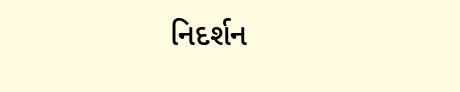નિદર્શન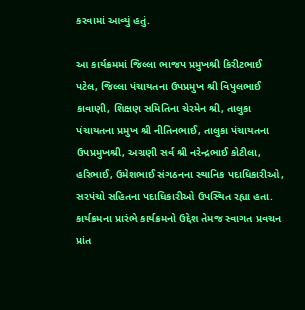કરવામાં આવ્યું હતું.

આ કાર્યક્રમમાં જિલ્લા ભાજપ પ્રમુખશ્રી કિરીટભાઈ પટેલ, જિલ્લા પંચાયતના ઉપપ્રમુખ શ્રી વિપુલભાઈ કાવાણી, શિક્ષણ સમિતિના ચેરમેન શ્રી, તાલુકા પંચાયતના પ્રમુખ શ્રી નીતિનભાઈ, તાલુકા પંચાયતના ઉપપ્રમુખશ્રી, અગ્રણી સર્વ શ્રી નરેન્દ્રભાઈ કોટીલા, હરિભાઈ, ઉમેશભાઈ સંગઠનના સ્થાનિક પદાધિકારીઓ, સરપંચો સહિતના પદાધિકારીઓ ઉપસ્થિત રહ્યા હતા. કાર્યક્રમના પ્રારંભે કાર્યક્રમનો ઉદ્દેશ તેમજ સ્વાગત પ્રવચન પ્રાંત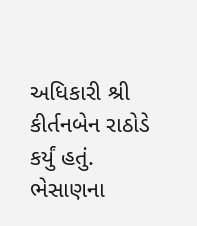અધિકારી શ્રી  કીર્તનબેન રાઠોડે કર્યું હતું. ભેસાણના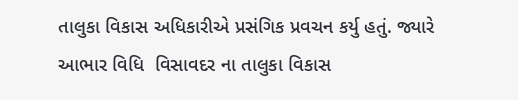તાલુકા વિકાસ અધિકારીએ પ્રસંગિક પ્રવચન કર્યુ હતું. જ્યારે આભાર વિધિ  વિસાવદર ના તાલુકા વિકાસ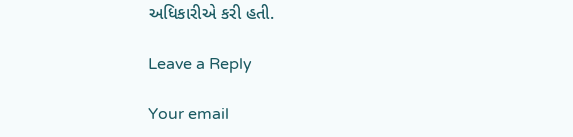અધિકારીએ કરી હતી.

Leave a Reply

Your email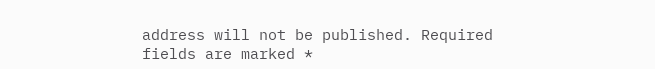address will not be published. Required fields are marked *